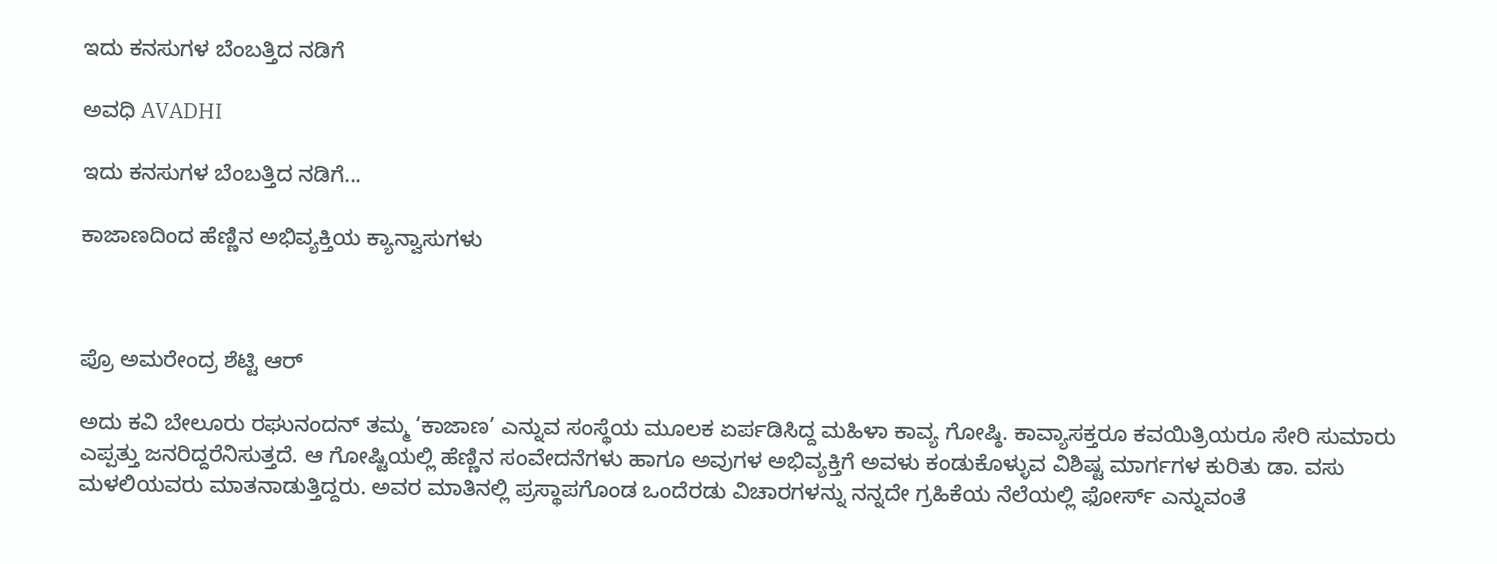ಇದು ಕನಸುಗಳ ಬೆಂಬತ್ತಿದ ನಡಿಗೆ‍

ಅವಧಿ AVADHI

ಇದು ಕನಸುಗಳ ಬೆಂಬತ್ತಿದ ನಡಿಗೆ...

ಕಾಜಾಣದಿಂದ ಹೆಣ್ಣಿನ ಅಭಿವ್ಯಕ್ತಿಯ ಕ್ಯಾನ್ವಾಸುಗಳು



ಪ್ರೊ ಅಮರೇಂದ್ರ ಶೆಟ್ಟಿ ಆರ್

ಅದು ಕವಿ ಬೇಲೂರು ರಘುನಂದನ್ ತಮ್ಮ ‘ಕಾಜಾಣ’ ಎನ್ನುವ ಸಂಸ್ಥೆಯ ಮೂಲಕ ಏರ್ಪಡಿಸಿದ್ದ ಮಹಿಳಾ ಕಾವ್ಯ ಗೋಷ್ಠಿ. ಕಾವ್ಯಾಸಕ್ತರೂ ಕವಯಿತ್ರಿಯರೂ ಸೇರಿ ಸುಮಾರು ಎಪ್ಪತ್ತು ಜನರಿದ್ದರೆನಿಸುತ್ತದೆ. ಆ ಗೋಷ್ಟಿಯಲ್ಲಿ ಹೆಣ್ಣಿನ ಸಂವೇದನೆಗಳು ಹಾಗೂ ಅವುಗಳ ಅಭಿವ್ಯಕ್ತಿಗೆ ಅವಳು ಕಂಡುಕೊಳ್ಳುವ ವಿಶಿಷ್ಟ ಮಾರ್ಗಗಳ ಕುರಿತು ಡಾ. ವಸು ಮಳಲಿಯವರು ಮಾತನಾಡುತ್ತಿದ್ದರು. ಅವರ ಮಾತಿನಲ್ಲಿ ಪ್ರಸ್ಥಾಪಗೊಂಡ ಒಂದೆರಡು ವಿಚಾರಗಳನ್ನು ನನ್ನದೇ ಗ್ರಹಿಕೆಯ ನೆಲೆಯಲ್ಲಿ ಫೋರ್ಸ್ ಎನ್ನುವಂತೆ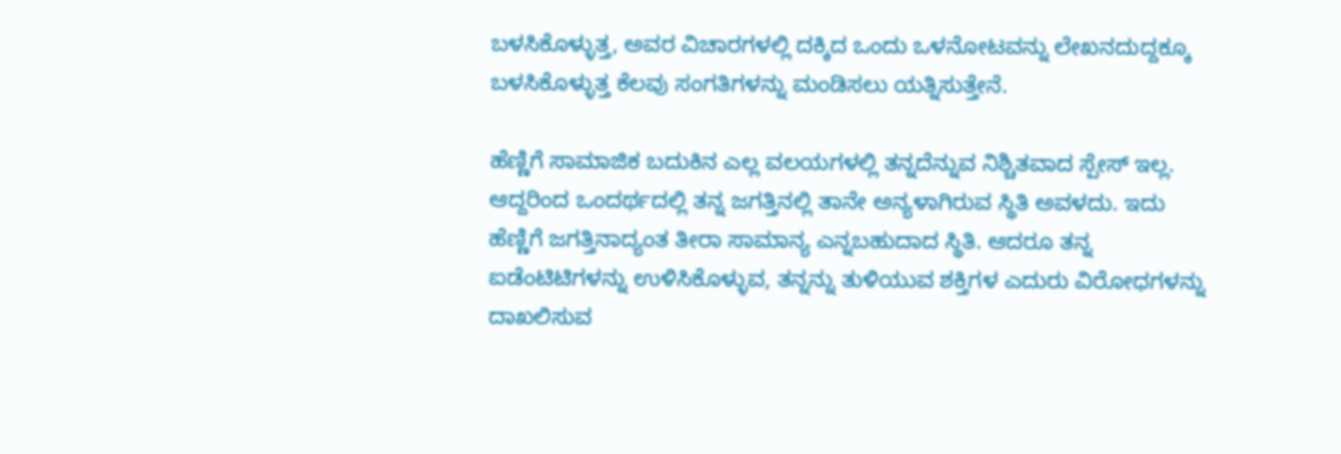ಬಳಸಿಕೊಳ್ಳುತ್ತ, ಅವರ ವಿಚಾರಗಳಲ್ಲಿ ದಕ್ಕಿದ ಒಂದು ಒಳನೋಟವನ್ನು ಲೇಖನದುದ್ದಕ್ಕೂ ಬಳಸಿಕೊಳ್ಳುತ್ತ ಕೆಲವು ಸಂಗತಿಗಳನ್ನು ಮಂಡಿಸಲು ಯತ್ನಿಸುತ್ತೇನೆ.

ಹೆಣ್ಣಿಗೆ ಸಾಮಾಜಿಕ ಬದುಕಿನ ಎಲ್ಲ ವಲಯಗಳಲ್ಲಿ ತನ್ನದೆನ್ನುವ ನಿಶ್ಚಿತವಾದ ಸ್ಪೇಸ್ ಇಲ್ಲ. ಆದ್ದರಿಂದ ಒಂದರ್ಥದಲ್ಲಿ ತನ್ನ ಜಗತ್ತಿನಲ್ಲಿ ತಾನೇ ಅನ್ಯಳಾಗಿರುವ ಸ್ಥಿತಿ ಅವಳದು. ಇದು ಹೆಣ್ಣಿಗೆ ಜಗತ್ತಿನಾದ್ಯಂತ ತೀರಾ ಸಾಮಾನ್ಯ ಎನ್ನಬಹುದಾದ ಸ್ಥಿತಿ. ಆದರೂ ತನ್ನ ಐಡೆಂಟಿಟಿಗಳನ್ನು ಉಳಿಸಿಕೊಳ್ಳುವ, ತನ್ನನ್ನು ತುಳಿಯುವ ಶಕ್ತಿಗಳ ಎದುರು ವಿರೋಧಗಳನ್ನು ದಾಖಲಿಸುವ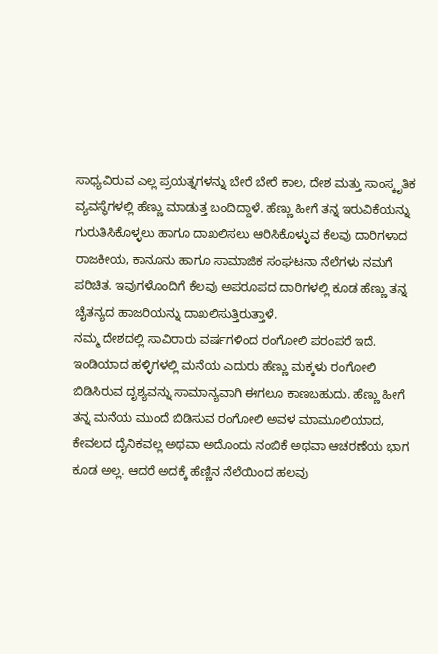ಸಾಧ್ಯವಿರುವ ಎಲ್ಲ ಪ್ರಯತ್ನಗಳನ್ನು ಬೇರೆ ಬೇರೆ ಕಾಲ, ದೇಶ ಮತ್ತು ಸಾಂಸ್ಕೃತಿಕ ವ್ಯವಸ್ಥೆಗಳಲ್ಲಿ ಹೆಣ್ಣು ಮಾಡುತ್ತ ಬಂದಿದ್ದಾಳೆ. ಹೆಣ್ಣು ಹೀಗೆ ತನ್ನ ಇರುವಿಕೆಯನ್ನು ಗುರುತಿಸಿಕೊಳ್ಳಲು ಹಾಗೂ ದಾಖಲಿಸಲು ಆರಿಸಿಕೊಳ್ಳುವ ಕೆಲವು ದಾರಿಗಳಾದ ರಾಜಕೀಯ, ಕಾನೂನು ಹಾಗೂ ಸಾಮಾಜಿಕ ಸಂಘಟನಾ ನೆಲೆಗಳು ನಮಗೆ ಪರಿಚಿತ. ಇವುಗಳೊಂದಿಗೆ ಕೆಲವು ಅಪರೂಪದ ದಾರಿಗಳಲ್ಲಿ ಕೂಡ ಹೆಣ್ಣು ತನ್ನ ಚೈತನ್ಯದ ಹಾಜರಿಯನ್ನು ದಾಖಲಿಸುತ್ತಿರುತ್ತಾಳೆ.
ನಮ್ಮ ದೇಶದಲ್ಲಿ ಸಾವಿರಾರು ವರ್ಷಗಳಿಂದ ರಂಗೋಲಿ ಪರಂಪರೆ ಇದೆ. ಇಂಡಿಯಾದ ಹಳ್ಳಿಗಳಲ್ಲಿ ಮನೆಯ ಎದುರು ಹೆಣ್ಣು ಮಕ್ಕಳು ರಂಗೋಲಿ ಬಿಡಿಸಿರುವ ದೃಶ್ಯವನ್ನು ಸಾಮಾನ್ಯವಾಗಿ ಈಗಲೂ ಕಾಣಬಹುದು. ಹೆಣ್ಣು ಹೀಗೆ ತನ್ನ ಮನೆಯ ಮುಂದೆ ಬಿಡಿಸುವ ರಂಗೋಲಿ ಅವಳ ಮಾಮೂಲಿಯಾದ, ಕೇವಲದ ದೈನಿಕವಲ್ಲ ಅಥವಾ ಅದೊಂದು ನಂಬಿಕೆ ಅಥವಾ ಆಚರಣೆಯ ಭಾಗ ಕೂಡ ಅಲ್ಲ. ಆದರೆ ಅದಕ್ಕೆ ಹೆಣ್ಣಿನ ನೆಲೆಯಿಂದ ಹಲವು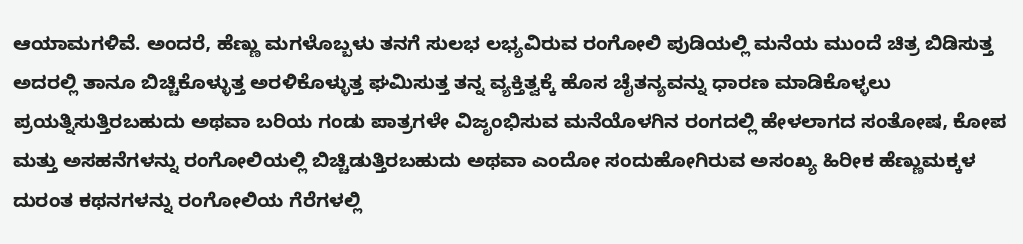ಆಯಾಮಗಳಿವೆ. ಅಂದರೆ, ಹೆಣ್ಣು ಮಗಳೊಬ್ಬಳು ತನಗೆ ಸುಲಭ ಲಭ್ಯವಿರುವ ರಂಗೋಲಿ ಪುಡಿಯಲ್ಲಿ ಮನೆಯ ಮುಂದೆ ಚಿತ್ರ ಬಿಡಿಸುತ್ತ ಅದರಲ್ಲಿ ತಾನೂ ಬಿಚ್ಚಿಕೊಳ್ಳುತ್ತ ಅರಳಿಕೊಳ್ಳುತ್ತ ಘಮಿಸುತ್ತ ತನ್ನ ವ್ಯಕ್ತಿತ್ವಕ್ಕೆ ಹೊಸ ಚೈತನ್ಯವನ್ನು ಧಾರಣ ಮಾಡಿಕೊಳ್ಳಲು ಪ್ರಯತ್ನಿಸುತ್ತಿರಬಹುದು ಅಥವಾ ಬರಿಯ ಗಂಡು ಪಾತ್ರಗಳೇ ವಿಜೃಂಭಿಸುವ ಮನೆಯೊಳಗಿನ ರಂಗದಲ್ಲಿ ಹೇಳಲಾಗದ ಸಂತೋಷ, ಕೋಪ ಮತ್ತು ಅಸಹನೆಗಳನ್ನು ರಂಗೋಲಿಯಲ್ಲಿ ಬಿಚ್ಚಿಡುತ್ತಿರಬಹುದು ಅಥವಾ ಎಂದೋ ಸಂದುಹೋಗಿರುವ ಅಸಂಖ್ಯ ಹಿರೀಕ ಹೆಣ್ಣುಮಕ್ಕಳ ದುರಂತ ಕಥನಗಳನ್ನು ರಂಗೋಲಿಯ ಗೆರೆಗಳಲ್ಲಿ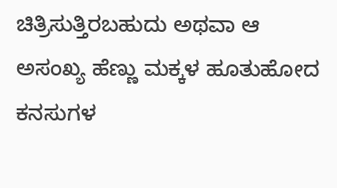ಚಿತ್ರಿಸುತ್ತಿರಬಹುದು ಅಥವಾ ಆ ಅಸಂಖ್ಯ ಹೆಣ್ಣು ಮಕ್ಕಳ ಹೂತುಹೋದ ಕನಸುಗಳ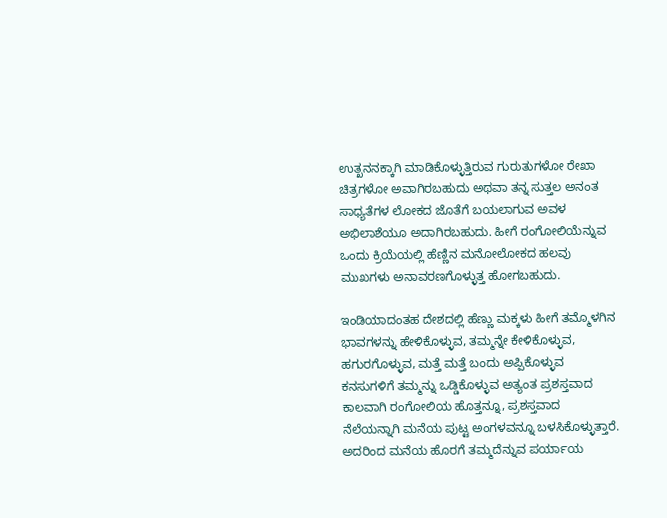ಉತ್ಖನನಕ್ಕಾಗಿ ಮಾಡಿಕೊಳ್ಳುತ್ತಿರುವ ಗುರುತುಗಳೋ ರೇಖಾ ಚಿತ್ರಗಳೋ ಅವಾಗಿರಬಹುದು ಅಥವಾ ತನ್ನ ಸುತ್ತಲ ಅನಂತ ಸಾಧ್ಯತೆಗಳ ಲೋಕದ ಜೊತೆಗೆ ಬಯಲಾಗುವ ಅವಳ ಅಭಿಲಾಶೆಯೂ ಅದಾಗಿರಬಹುದು. ಹೀಗೆ ರಂಗೋಲಿಯೆನ್ನುವ ಒಂದು ಕ್ರಿಯೆಯಲ್ಲಿ ಹೆಣ್ಣಿನ ಮನೋಲೋಕದ ಹಲವು ಮುಖಗಳು ಅನಾವರಣಗೊಳ್ಳುತ್ತ ಹೋಗಬಹುದು.

ಇಂಡಿಯಾದಂತಹ ದೇಶದಲ್ಲಿ ಹೆಣ್ಣು ಮಕ್ಕಳು ಹೀಗೆ ತಮ್ಮೊಳಗಿನ ಭಾವಗಳನ್ನು ಹೇಳಿಕೊಳ್ಳುವ, ತಮ್ಮನ್ನೇ ಕೇಳಿಕೊಳ್ಳುವ, ಹಗುರಗೊಳ್ಳುವ, ಮತ್ತೆ ಮತ್ತೆ ಬಂದು ಅಪ್ಪಿಕೊಳ್ಳುವ ಕನಸುಗಳಿಗೆ ತಮ್ಮನ್ನು ಒಡ್ಡಿಕೊಳ್ಳುವ ಅತ್ಯಂತ ಪ್ರಶಸ್ತವಾದ ಕಾಲವಾಗಿ ರಂಗೋಲಿಯ ಹೊತ್ತನ್ನೂ, ಪ್ರಶಸ್ತವಾದ ನೆಲೆಯನ್ನಾಗಿ ಮನೆಯ ಪುಟ್ಟ ಅಂಗಳವನ್ನೂ ಬಳಸಿಕೊಳ್ಳುತ್ತಾರೆ. ಅದರಿಂದ ಮನೆಯ ಹೊರಗೆ ತಮ್ಮದೆನ್ನುವ ಪರ್ಯಾಯ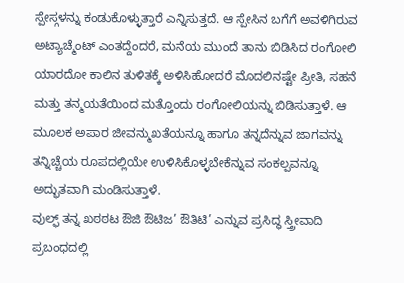ಸ್ಪೇಸ್ಗಳನ್ನು ಕಂಡುಕೊಳ್ಳುತ್ತಾರೆ ಎನ್ನಿಸುತ್ತದೆ. ಆ ಸ್ಪೇಸಿನ ಬಗೆಗೆ ಅವಳಿಗಿರುವ ಅಟ್ಯಾಚ್ಮೆಂಟ್ ಎಂತದ್ದೆಂದರೆ, ಮನೆಯ ಮುಂದೆ ತಾನು ಬಿಡಿಸಿದ ರಂಗೋಲಿ ಯಾರದೋ ಕಾಲಿನ ತುಳಿತಕ್ಕೆ ಅಳಿಸಿಹೋದರೆ ಮೊದಲಿನಷ್ಟೇ ಪ್ರೀತಿ, ಸಹನೆ ಮತ್ತು ತನ್ಮಯತೆಯಿಂದ ಮತ್ತೊಂದು ರಂಗೋಲಿಯನ್ನು ಬಿಡಿಸುತ್ತಾಳೆ. ಆ ಮೂಲಕ ಅಪಾರ ಜೀವನ್ಮುಖತೆಯನ್ನೂ ಹಾಗೂ ತನ್ನದೆನ್ನುವ ಜಾಗವನ್ನು ತನ್ನಿಚ್ಚೆಯ ರೂಪದಲ್ಲಿಯೇ ಉಳಿಸಿಕೊಳ್ಳಬೇಕೆನ್ನುವ ಸಂಕಲ್ಪವನ್ನೂ ಅದ್ಭುತವಾಗಿ ಮಂಡಿಸುತ್ತಾಳೆ.
ವುಲ್ಫ್ ತನ್ನ ಖಠಠಟ ಔಜಿ ಔಟಿಜ’ ಔತಿಟಿ’ ಎನ್ನುವ ಪ್ರಸಿದ್ಧ ಸ್ತ್ರೀವಾದಿ ಪ್ರಬಂಧದಲ್ಲಿ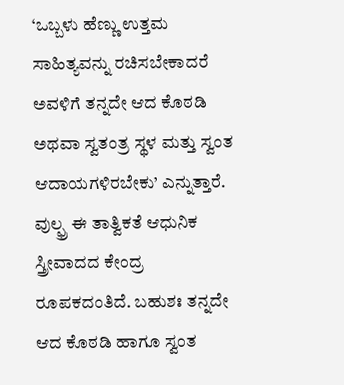‘ಒಬ್ಬಳು ಹೆಣ್ಣು ಉತ್ತಮ ಸಾಹಿತ್ಯವನ್ನು ರಚಿಸಬೇಕಾದರೆ ಅವಳಿಗೆ ತನ್ನದೇ ಆದ ಕೊಠಡಿ ಅಥವಾ ಸ್ವತಂತ್ರ ಸ್ಥಳ ಮತ್ತು ಸ್ವಂತ ಆದಾಯಗಳಿರಬೇಕು’ ಎನ್ನುತ್ತಾರೆ. ವುಲ್ಫ್ರ ಈ ತಾತ್ವಿಕತೆ ಆಧುನಿಕ ಸ್ತ್ರೀವಾದದ ಕೇಂದ್ರ ರೂಪಕದಂತಿದೆ. ಬಹುಶಃ ತನ್ನದೇ ಆದ ಕೊಠಡಿ ಹಾಗೂ ಸ್ವಂತ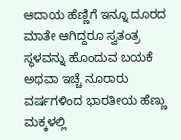ಆದಾಯ ಹೆಣ್ಣಿಗೆ ಇನ್ನೂ ದೂರದ ಮಾತೇ ಆಗಿದ್ದರೂ ಸ್ವತಂತ್ರ ಸ್ಥಳವನ್ನು ಹೊಂದುವ ಬಯಕೆ ಅಥವಾ ಇಚ್ಚೆ ನೂರಾರು ವರ್ಷಗಳಿಂದ ಭಾರತೀಯ ಹೆಣ್ಣು ಮಕ್ಕಳಲ್ಲಿ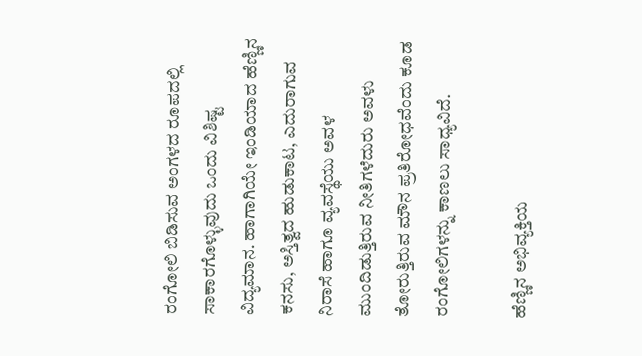ರಂಗೋಲಿ ಬಿಡಿಸುವ ಅಂಗಳದ ರೂಪದಲ್ಲಿ ಸಾಕಾರಗೊಳ್ಳುವುದು ಒಂದು ವಿಶಿಷ್ಟ ವಿದ್ಯಮಾನ. ಹಾಗಾಗಿಯೇ ಇಂಡಿಯಾದ ಹೆಣ್ಣಿನ ಕನಸು, ಅಸ್ತಿತ್ವದ ಹುಡುಕಾಟ, ಎದುರಾಗುವ ನಿರಾಸೆ ಹಾಗೂ ವ್ಯವಸ್ಥೆಯು ಅವಳ ಮುಂದಿಡುತ್ತಿರುವ ನೀತಿಗಳೆದುರು ಅವಳು ತೋರುತ್ತಿರುವ ಮೌನ ಪ್ರತಿರೋಧವೆಂದು ಕೂಡ ರಂಗೋಲಿಗಳನ್ನು ಕಾಣಲು ಸಾಧ್ಯವಿದೆ.

ಹೆಣ್ಣಿನ ಅಭಿವ್ಯಕ್ತಿಯ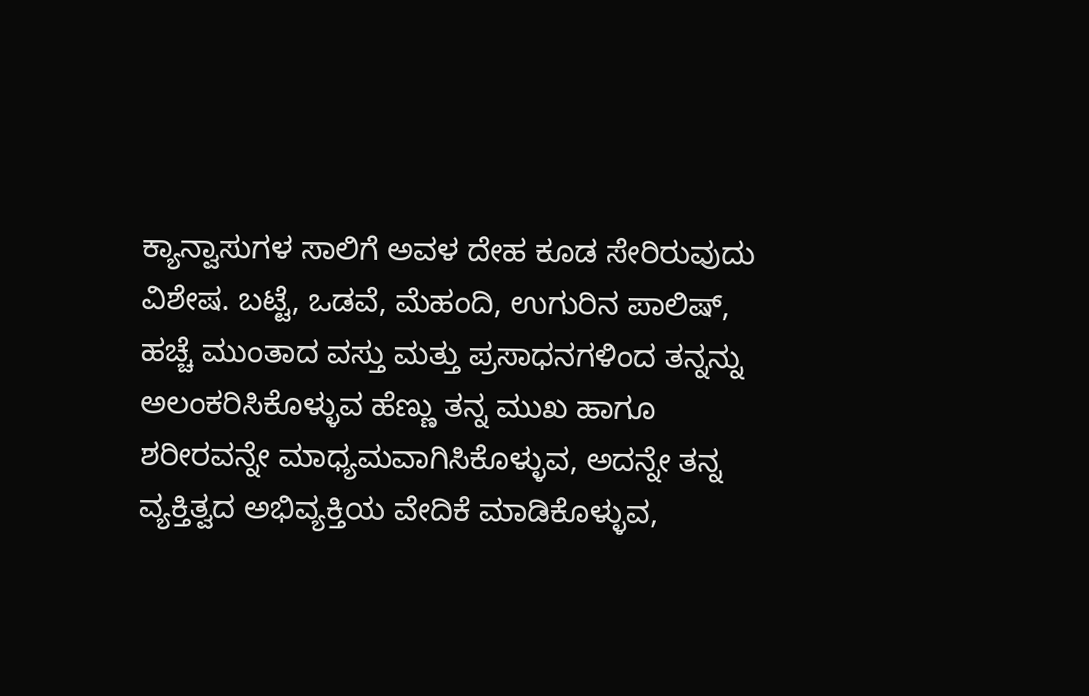ಕ್ಯಾನ್ವಾಸುಗಳ ಸಾಲಿಗೆ ಅವಳ ದೇಹ ಕೂಡ ಸೇರಿರುವುದು ವಿಶೇಷ. ಬಟ್ಟೆ, ಒಡವೆ, ಮೆಹಂದಿ, ಉಗುರಿನ ಪಾಲಿಷ್, ಹಚ್ಚೆ ಮುಂತಾದ ವಸ್ತು ಮತ್ತು ಪ್ರಸಾಧನಗಳಿಂದ ತನ್ನನ್ನು ಅಲಂಕರಿಸಿಕೊಳ್ಳುವ ಹೆಣ್ಣು ತನ್ನ ಮುಖ ಹಾಗೂ ಶರೀರವನ್ನೇ ಮಾಧ್ಯಮವಾಗಿಸಿಕೊಳ್ಳುವ, ಅದನ್ನೇ ತನ್ನ ವ್ಯಕ್ತಿತ್ವದ ಅಭಿವ್ಯಕ್ತಿಯ ವೇದಿಕೆ ಮಾಡಿಕೊಳ್ಳುವ,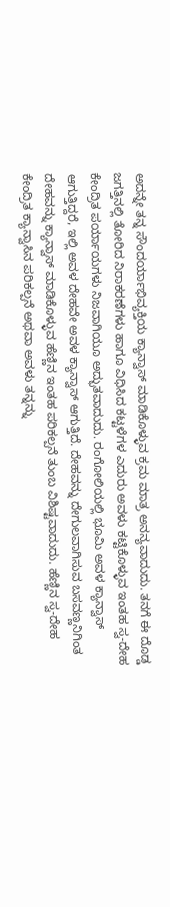ಅದನ್ನೇ ತನ್ನ ಸೌಂದರ್ಯಾಭಿವ್ಯಕ್ತಿಯ ಕ್ಯಾನ್ವಾಸ್ ಮಾಡಿಕೊಳ್ಳುವ ಕ್ರಮ ಮಾತ್ರ ಅನನ್ಯವಾದುದು. ತನಗೆ ಈ ದೊಡ್ಡ ಜಗತ್ತಿನಲ್ಲಿ ತೋರಿದ ನಿರಾಕರಣೆಗಳು ಹಾಗೂ ವಿಧಿಸಿದ ಕಟ್ಟಳೆಗಳ ಎದುರು ಅವಳು ಕಟ್ಟಿಕೊಳ್ಳುವ ಇಂತಹ ಸ್ವ-ದೇಹ ಕೇಂದ್ರಿತ ಪರ್ಯಾಯಗಳು ನಿಜವಾಗಿಯೂ ಅದ್ಭುತವಾದುದು. ರಂಗೋಲಿಯಲ್ಲಿ ಭೂಮಿ ಅವಳ ಕ್ಯಾನ್ವಾಸ್ ಆಗುತ್ತಿದ್ದರೆ, ಇಲ್ಲಿ ಅವಳ ದೇಹವೇ ಅವಳ ಕ್ಯಾನ್ವಾಸ್ ಆಗುತ್ತಿದೆ. ದೇಹವನ್ನು ದೇಗುಲವಾಗಿಸುವ ಬಸವಣ್ಣನಿಗಿಂತ ದೇಹವನ್ನು ಕ್ಯಾನ್ವಾಸ್ ಮಾಡಿಕೊಳ್ಳುವ ಹೆಣ್ಣಿನ ಇಂತಹ ಪರಿಕಲ್ಪನೆ ತುಂಬ ವಿಶಿಷ್ಟವಾದುದು. ಹೆಣ್ಣಿನ ಸ್ವ-ದೇಹ ಕೇಂದ್ರಿತ ಕ್ಯಾನ್ವಾಸಿನ ಪರಿಕಲ್ಪನೆ ಅಥವಾ ಅವಳು ತನ್ನನ್ನು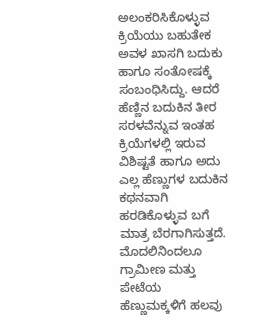ಅಲಂಕರಿಸಿಕೊಳ್ಳುವ ಕ್ರಿಯೆಯು ಬಹುತೇಕ ಅವಳ ಖಾಸಗಿ ಬದುಕು ಹಾಗೂ ಸಂತೋಷಕ್ಕೆ ಸಂಬಂಧಿಸಿದ್ದು. ಆದರೆ ಹೆಣ್ಣಿನ ಬದುಕಿನ ತೀರ ಸರಳವೆನ್ನುವ ಇಂತಹ ಕ್ರಿಯೆಗಳಲ್ಲಿ ಇರುವ ವಿಶಿಷ್ಟತೆ ಹಾಗೂ ಅದು ಎಲ್ಲ ಹೆಣ್ಣುಗಳ ಬದುಕಿನ ಕಥನವಾಗಿ ಹರಡಿಕೊಳ್ಳುವ ಬಗೆ ಮಾತ್ರ ಬೆರಗಾಗಿಸುತ್ತದೆ.
ಮೊದಲಿನಿಂದಲೂ ಗ್ರಾಮೀಣ ಮತ್ತು ಪೇಟೆಯ ಹೆಣ್ಣುಮಕ್ಕಳಿಗೆ ಹಲವು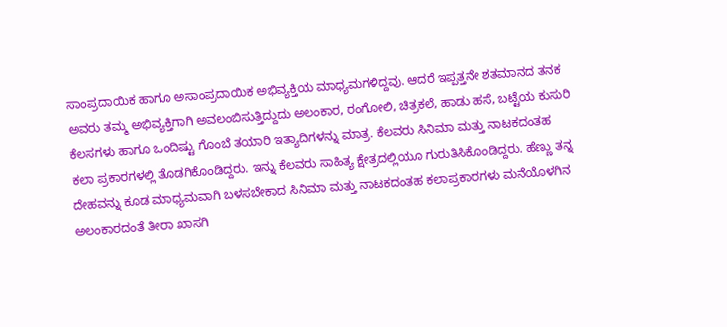ಸಾಂಪ್ರದಾಯಿಕ ಹಾಗೂ ಅಸಾಂಪ್ರದಾಯಿಕ ಅಭಿವ್ಯಕ್ತಿಯ ಮಾಧ್ಯಮಗಳಿದ್ದವು. ಆದರೆ ಇಪ್ಪತ್ತನೇ ಶತಮಾನದ ತನಕ ಅವರು ತಮ್ಮ ಅಭಿವ್ಯಕ್ತಿಗಾಗಿ ಅವಲಂಬಿಸುತ್ತಿದ್ದುದು ಅಲಂಕಾರ, ರಂಗೋಲಿ, ಚಿತ್ರಕಲೆ, ಹಾಡು ಹಸೆ, ಬಟ್ಟೆಯ ಕುಸುರಿ ಕೆಲಸಗಳು ಹಾಗೂ ಒಂದಿಷ್ಟು ಗೊಂಬೆ ತಯಾರಿ ಇತ್ಯಾದಿಗಳನ್ನು ಮಾತ್ರ. ಕೆಲವರು ಸಿನಿಮಾ ಮತ್ತು ನಾಟಕದಂತಹ ಕಲಾ ಪ್ರಕಾರಗಳಲ್ಲಿ ತೊಡಗಿಕೊಂಡಿದ್ದರು. ಇನ್ನು ಕೆಲವರು ಸಾಹಿತ್ಯ ಕ್ಷೇತ್ರದಲ್ಲಿಯೂ ಗುರುತಿಸಿಕೊಂಡಿದ್ದರು. ಹೆಣ್ಣು ತನ್ನ ದೇಹವನ್ನು ಕೂಡ ಮಾಧ್ಯಮವಾಗಿ ಬಳಸಬೇಕಾದ ಸಿನಿಮಾ ಮತ್ತು ನಾಟಕದಂತಹ ಕಲಾಪ್ರಕಾರಗಳು ಮನೆಯೊಳಗಿನ ಅಲಂಕಾರದಂತೆ ತೀರಾ ಖಾಸಗಿ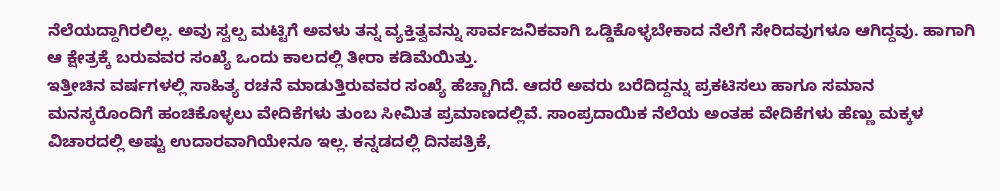ನೆಲೆಯದ್ದಾಗಿರಲಿಲ್ಲ. ಅವು ಸ್ವಲ್ಪ ಮಟ್ಟಿಗೆ ಅವಳು ತನ್ನ ವ್ಯಕ್ತಿತ್ವವನ್ನು ಸಾರ್ವಜನಿಕವಾಗಿ ಒಡ್ಡಿಕೊಳ್ಳಬೇಕಾದ ನೆಲೆಗೆ ಸೇರಿದವುಗಳೂ ಆಗಿದ್ದವು. ಹಾಗಾಗಿ ಆ ಕ್ಷೇತ್ರಕ್ಕೆ ಬರುವವರ ಸಂಖ್ಯೆ ಒಂದು ಕಾಲದಲ್ಲಿ ತೀರಾ ಕಡಿಮೆಯಿತ್ತು.
ಇತ್ತೀಚಿನ ವರ್ಷಗಳಲ್ಲಿ ಸಾಹಿತ್ಯ ರಚನೆ ಮಾಡುತ್ತಿರುವವರ ಸಂಖ್ಯೆ ಹೆಚ್ಚಾಗಿದೆ. ಆದರೆ ಅವರು ಬರೆದಿದ್ದನ್ನು ಪ್ರಕಟಿಸಲು ಹಾಗೂ ಸಮಾನ ಮನಸ್ಕರೊಂದಿಗೆ ಹಂಚಿಕೊಳ್ಳಲು ವೇದಿಕೆಗಳು ತುಂಬ ಸೀಮಿತ ಪ್ರಮಾಣದಲ್ಲಿವೆ. ಸಾಂಪ್ರದಾಯಿಕ ನೆಲೆಯ ಅಂತಹ ವೇದಿಕೆಗಳು ಹೆಣ್ಣು ಮಕ್ಕಳ ವಿಚಾರದಲ್ಲಿ ಅಷ್ಟು ಉದಾರವಾಗಿಯೇನೂ ಇಲ್ಲ. ಕನ್ನಡದಲ್ಲಿ ದಿನಪತ್ರಿಕೆ,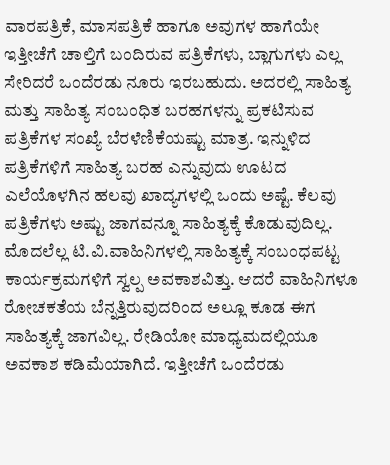ವಾರಪತ್ರಿಕೆ, ಮಾಸಪತ್ರಿಕೆ ಹಾಗೂ ಅವುಗಳ ಹಾಗೆಯೇ ಇತ್ತೀಚೆಗೆ ಚಾಲ್ತಿಗೆ ಬಂದಿರುವ ಪತ್ರಿಕೆಗಳು, ಬ್ಲಾಗುಗಳು ಎಲ್ಲ ಸೇರಿದರೆ ಒಂದೆರಡು ನೂರು ಇರಬಹುದು. ಅದರಲ್ಲಿ ಸಾಹಿತ್ಯ ಮತ್ತು ಸಾಹಿತ್ಯ ಸಂಬಂಧಿತ ಬರಹಗಳನ್ನು ಪ್ರಕಟಿಸುವ ಪತ್ರಿಕೆಗಳ ಸಂಖ್ಯೆ ಬೆರಳೆಣಿಕೆಯಷ್ಟು ಮಾತ್ರ. ಇನ್ನುಳಿದ ಪತ್ರಿಕೆಗಳಿಗೆ ಸಾಹಿತ್ಯ ಬರಹ ಎನ್ನುವುದು ಊಟದ ಎಲೆಯೊಳಗಿನ ಹಲವು ಖಾದ್ಯಗಳಲ್ಲಿ ಒಂದು ಅಷ್ಟೆ. ಕೆಲವು ಪತ್ರಿಕೆಗಳು ಅಷ್ಟು ಜಾಗವನ್ನೂ ಸಾಹಿತ್ಯಕ್ಕೆ ಕೊಡುವುದಿಲ್ಲ. ಮೊದಲೆಲ್ಲ ಟಿ.ವಿ.ವಾಹಿನಿಗಳಲ್ಲಿ ಸಾಹಿತ್ಯಕ್ಕೆ ಸಂಬಂಧಪಟ್ಟ ಕಾರ್ಯಕ್ರಮಗಳಿಗೆ ಸ್ವಲ್ಪ ಅವಕಾಶವಿತ್ತು. ಆದರೆ ವಾಹಿನಿಗಳೂ ರೋಚಕತೆಯ ಬೆನ್ನತ್ತಿರುವುದರಿಂದ ಅಲ್ಲೂ ಕೂಡ ಈಗ ಸಾಹಿತ್ಯಕ್ಕೆ ಜಾಗವಿಲ್ಲ. ರೇಡಿಯೋ ಮಾಧ್ಯಮದಲ್ಲಿಯೂ ಅವಕಾಶ ಕಡಿಮೆಯಾಗಿದೆ. ಇತ್ತೀಚೆಗೆ ಒಂದೆರಡು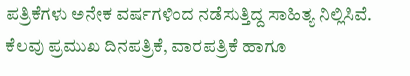ಪತ್ರಿಕೆಗಳು ಅನೇಕ ವರ್ಷಗಳಿಂದ ನಡೆಸುತ್ತಿದ್ದ ಸಾಹಿತ್ಯ ನಿಲ್ಲಿಸಿವೆ. ಕೆಲವು ಪ್ರಮುಖ ದಿನಪತ್ರಿಕೆ, ವಾರಪತ್ರಿಕೆ ಹಾಗೂ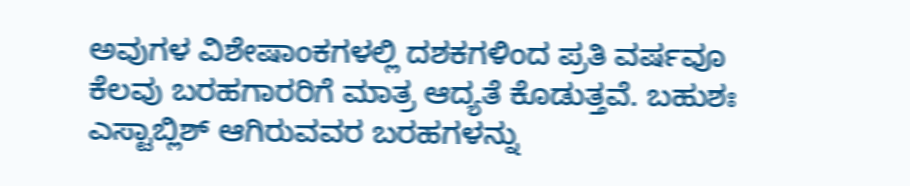ಅವುಗಳ ವಿಶೇಷಾಂಕಗಳಲ್ಲಿ ದಶಕಗಳಿಂದ ಪ್ರತಿ ವರ್ಷವೂ ಕೆಲವು ಬರಹಗಾರರಿಗೆ ಮಾತ್ರ ಆದ್ಯತೆ ಕೊಡುತ್ತವೆ. ಬಹುಶಃ ಎಸ್ಟಾಬ್ಲಿಶ್ ಆಗಿರುವವರ ಬರಹಗಳನ್ನು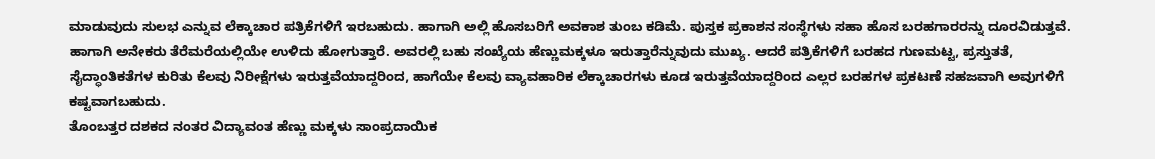ಮಾಡುವುದು ಸುಲಭ ಎನ್ನುವ ಲೆಕ್ಕಾಚಾರ ಪತ್ರಿಕೆಗಳಿಗೆ ಇರಬಹುದು. ಹಾಗಾಗಿ ಅಲ್ಲಿ ಹೊಸಬರಿಗೆ ಅವಕಾಶ ತುಂಬ ಕಡಿಮೆ. ಪುಸ್ತಕ ಪ್ರಕಾಶನ ಸಂಸ್ಥೆಗಳು ಸಹಾ ಹೊಸ ಬರಹಗಾರರನ್ನು ದೂರವಿಡುತ್ತವೆ. ಹಾಗಾಗಿ ಅನೇಕರು ತೆರೆಮರೆಯಲ್ಲಿಯೇ ಉಳಿದು ಹೋಗುತ್ತಾರೆ. ಅವರಲ್ಲಿ ಬಹು ಸಂಖ್ಯೆಯ ಹೆಣ್ಣುಮಕ್ಕಳೂ ಇರುತ್ತಾರೆನ್ನುವುದು ಮುಖ್ಯ. ಆದರೆ ಪತ್ರಿಕೆಗಳಿಗೆ ಬರಹದ ಗುಣಮಟ್ಟ, ಪ್ರಸ್ತುತತೆ, ಸೈದ್ಧಾಂತಿಕತೆಗಳ ಕುರಿತು ಕೆಲವು ನಿರೀಕ್ಷೆಗಳು ಇರುತ್ತವೆಯಾದ್ದರಿಂದ, ಹಾಗೆಯೇ ಕೆಲವು ವ್ಯಾವಹಾರಿಕ ಲೆಕ್ಕಾಚಾರಗಳು ಕೂಡ ಇರುತ್ತವೆಯಾದ್ದರಿಂದ ಎಲ್ಲರ ಬರಹಗಳ ಪ್ರಕಟಣೆ ಸಹಜವಾಗಿ ಅವುಗಳಿಗೆ ಕಷ್ಟವಾಗಬಹುದು.
ತೊಂಬತ್ತರ ದಶಕದ ನಂತರ ವಿದ್ಯಾವಂತ ಹೆಣ್ಣು ಮಕ್ಕಳು ಸಾಂಪ್ರದಾಯಿಕ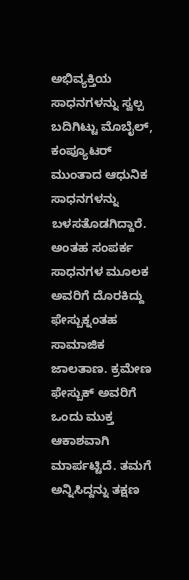ಅಭಿವ್ಯಕ್ತಿಯ ಸಾಧನಗಳನ್ನು ಸ್ವಲ್ಪ ಬದಿಗಿಟ್ಟು ಮೊಬೈಲ್, ಕಂಪ್ಯೂಟರ್ ಮುಂತಾದ ಆಧುನಿಕ ಸಾಧನಗಳನ್ನು ಬಳಸತೊಡಗಿದ್ದಾರೆ. ಅಂತಹ ಸಂಪರ್ಕ ಸಾಧನಗಳ ಮೂಲಕ ಅವರಿಗೆ ದೊರಕಿದ್ದು ಫೇಸ್ಬುಕ್ನಂತಹ ಸಾಮಾಜಿಕ ಜಾಲತಾಣ. ಕ್ರಮೇಣ ಫೇಸ್ಬುಕ್ ಅವರಿಗೆ ಒಂದು ಮುಕ್ತ ಆಕಾಶವಾಗಿ ಮಾರ್ಪಟ್ಟಿದೆ. ತಮಗೆ ಅನ್ನಿಸಿದ್ದನ್ನು ತಕ್ಷಣ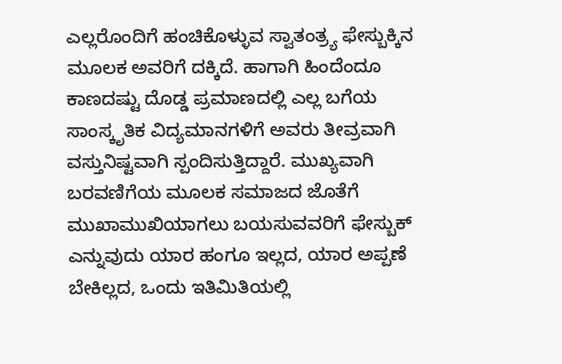ಎಲ್ಲರೊಂದಿಗೆ ಹಂಚಿಕೊಳ್ಳುವ ಸ್ವಾತಂತ್ರ್ಯ ಫೇಸ್ಬುಕ್ಕಿನ ಮೂಲಕ ಅವರಿಗೆ ದಕ್ಕಿದೆ. ಹಾಗಾಗಿ ಹಿಂದೆಂದೂ ಕಾಣದಷ್ಟು ದೊಡ್ಡ ಪ್ರಮಾಣದಲ್ಲಿ ಎಲ್ಲ ಬಗೆಯ ಸಾಂಸ್ಕೃತಿಕ ವಿದ್ಯಮಾನಗಳಿಗೆ ಅವರು ತೀವ್ರವಾಗಿ ವಸ್ತುನಿಷ್ಟವಾಗಿ ಸ್ಪಂದಿಸುತ್ತಿದ್ದಾರೆ. ಮುಖ್ಯವಾಗಿ ಬರವಣಿಗೆಯ ಮೂಲಕ ಸಮಾಜದ ಜೊತೆಗೆ ಮುಖಾಮುಖಿಯಾಗಲು ಬಯಸುವವರಿಗೆ ಫೇಸ್ಬುಕ್ ಎನ್ನುವುದು ಯಾರ ಹಂಗೂ ಇಲ್ಲದ, ಯಾರ ಅಪ್ಪಣೆ ಬೇಕಿಲ್ಲದ, ಒಂದು ಇತಿಮಿತಿಯಲ್ಲಿ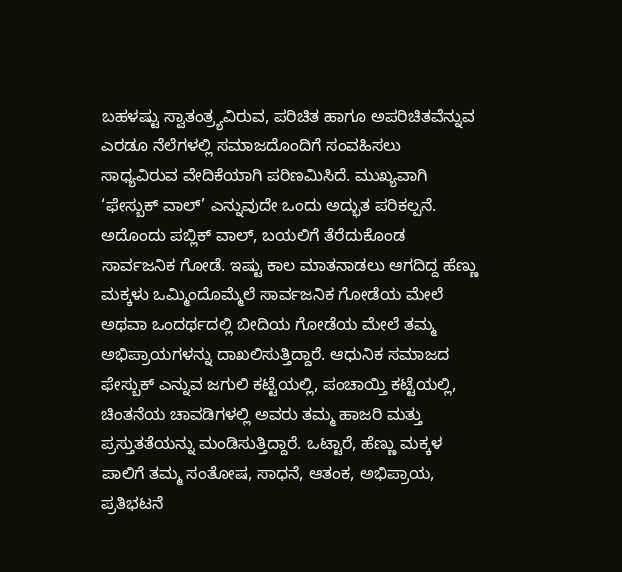ಬಹಳಷ್ಟು ಸ್ವಾತಂತ್ರ್ಯವಿರುವ, ಪರಿಚಿತ ಹಾಗೂ ಅಪರಿಚಿತವೆನ್ನುವ ಎರಡೂ ನೆಲೆಗಳಲ್ಲಿ ಸಮಾಜದೊಂದಿಗೆ ಸಂವಹಿಸಲು ಸಾಧ್ಯವಿರುವ ವೇದಿಕೆಯಾಗಿ ಪರಿಣಮಿಸಿದೆ. ಮುಖ್ಯವಾಗಿ ‘ಫೇಸ್ಬುಕ್ ವಾಲ್’ ಎನ್ನುವುದೇ ಒಂದು ಅದ್ಭುತ ಪರಿಕಲ್ಪನೆ. ಅದೊಂದು ಪಬ್ಲಿಕ್ ವಾಲ್, ಬಯಲಿಗೆ ತೆರೆದುಕೊಂಡ ಸಾರ್ವಜನಿಕ ಗೋಡೆ. ಇಷ್ಟು ಕಾಲ ಮಾತನಾಡಲು ಆಗದಿದ್ದ ಹೆಣ್ಣು ಮಕ್ಕಳು ಒಮ್ಮಿಂದೊಮ್ಮೆಲೆ ಸಾರ್ವಜನಿಕ ಗೋಡೆಯ ಮೇಲೆ ಅಥವಾ ಒಂದರ್ಥದಲ್ಲಿ ಬೀದಿಯ ಗೋಡೆಯ ಮೇಲೆ ತಮ್ಮ ಅಭಿಪ್ರಾಯಗಳನ್ನು ದಾಖಲಿಸುತ್ತಿದ್ದಾರೆ. ಆಧುನಿಕ ಸಮಾಜದ ಫೇಸ್ಬುಕ್ ಎನ್ನುವ ಜಗುಲಿ ಕಟ್ಟೆಯಲ್ಲಿ, ಪಂಚಾಯ್ತಿ ಕಟ್ಟೆಯಲ್ಲಿ, ಚಿಂತನೆಯ ಚಾವಡಿಗಳಲ್ಲಿ ಅವರು ತಮ್ಮ ಹಾಜರಿ ಮತ್ತು ಪ್ರಸ್ತುತತೆಯನ್ನು ಮಂಡಿಸುತ್ತಿದ್ದಾರೆ. ಒಟ್ಟಾರೆ, ಹೆಣ್ಣು ಮಕ್ಕಳ ಪಾಲಿಗೆ ತಮ್ಮ ಸಂತೋಷ, ಸಾಧನೆ, ಆತಂಕ, ಅಭಿಪ್ರಾಯ, ಪ್ರತಿಭಟನೆ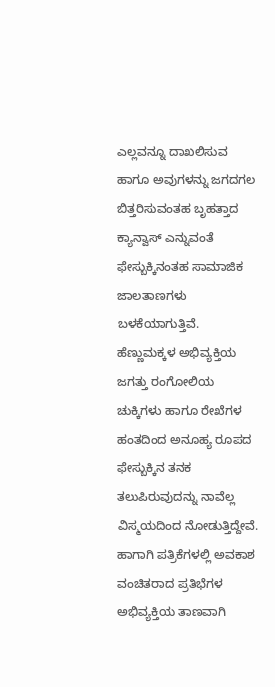ಎಲ್ಲವನ್ನೂ ದಾಖಲಿಸುವ ಹಾಗೂ ಅವುಗಳನ್ನು ಜಗದಗಲ ಬಿತ್ತರಿಸುವಂತಹ ಬೃಹತ್ತಾದ ಕ್ಯಾನ್ವಾಸ್ ಎನ್ನುವಂತೆ ಫೇಸ್ಬುಕ್ಕಿನಂತಹ ಸಾಮಾಜಿಕ ಜಾಲತಾಣಗಳು ಬಳಕೆಯಾಗುತ್ತಿವೆ. ಹೆಣ್ಣುಮಕ್ಕಳ ಅಭಿವ್ಯಕ್ತಿಯ ಜಗತ್ತು ರಂಗೋಲಿಯ ಚುಕ್ಕಿಗಳು ಹಾಗೂ ರೇಖೆಗಳ ಹಂತದಿಂದ ಅನೂಹ್ಯ ರೂಪದ ಫೇಸ್ಬುಕ್ಕಿನ ತನಕ ತಲುಪಿರುವುದನ್ನು ನಾವೆಲ್ಲ ವಿಸ್ಮಯದಿಂದ ನೋಡುತ್ತಿದ್ದೇವೆ.
ಹಾಗಾಗಿ ಪತ್ರಿಕೆಗಳಲ್ಲಿ ಅವಕಾಶ ವಂಚಿತರಾದ ಪ್ರತಿಭೆಗಳ ಅಭಿವ್ಯಕ್ತಿಯ ತಾಣವಾಗಿ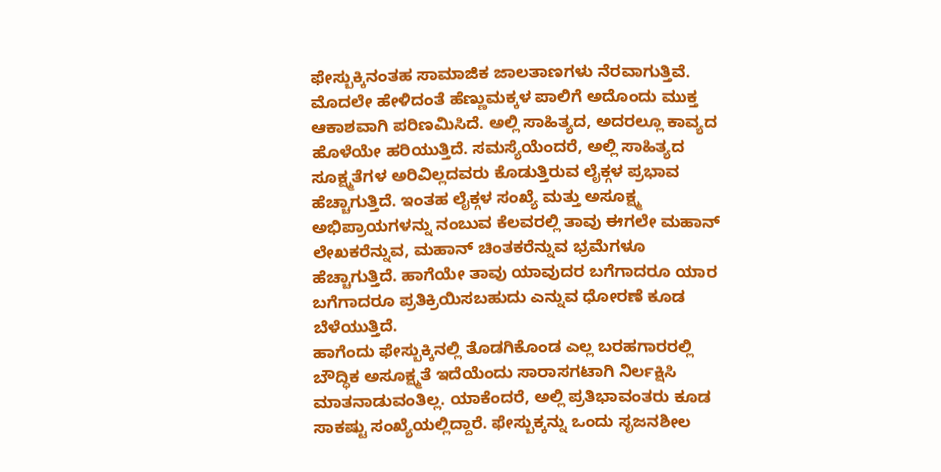ಫೇಸ್ಬುಕ್ಕಿನಂತಹ ಸಾಮಾಜಿಕ ಜಾಲತಾಣಗಳು ನೆರವಾಗುತ್ತಿವೆ. ಮೊದಲೇ ಹೇಳಿದಂತೆ ಹೆಣ್ಣುಮಕ್ಕಳ ಪಾಲಿಗೆ ಅದೊಂದು ಮುಕ್ತ ಆಕಾಶವಾಗಿ ಪರಿಣಮಿಸಿದೆ. ಅಲ್ಲಿ ಸಾಹಿತ್ಯದ, ಅದರಲ್ಲೂ ಕಾವ್ಯದ ಹೊಳೆಯೇ ಹರಿಯುತ್ತಿದೆ. ಸಮಸ್ಯೆಯೆಂದರೆ, ಅಲ್ಲಿ ಸಾಹಿತ್ಯದ ಸೂಕ್ಷ್ಮತೆಗಳ ಅರಿವಿಲ್ಲದವರು ಕೊಡುತ್ತಿರುವ ಲೈಕ್ಗಳ ಪ್ರಭಾವ ಹೆಚ್ಚಾಗುತ್ತಿದೆ. ಇಂತಹ ಲೈಕ್ಗಳ ಸಂಖ್ಯೆ ಮತ್ತು ಅಸೂಕ್ಷ್ಮ ಅಭಿಪ್ರಾಯಗಳನ್ನು ನಂಬುವ ಕೆಲವರಲ್ಲಿ ತಾವು ಈಗಲೇ ಮಹಾನ್ ಲೇಖಕರೆನ್ನುವ, ಮಹಾನ್ ಚಿಂತಕರೆನ್ನುವ ಭ್ರಮೆಗಳೂ ಹೆಚ್ಚಾಗುತ್ತಿದೆ. ಹಾಗೆಯೇ ತಾವು ಯಾವುದರ ಬಗೆಗಾದರೂ ಯಾರ ಬಗೆಗಾದರೂ ಪ್ರತಿಕ್ರಿಯಿಸಬಹುದು ಎನ್ನುವ ಧೋರಣೆ ಕೂಡ ಬೆಳೆಯುತ್ತಿದೆ.
ಹಾಗೆಂದು ಫೇಸ್ಬುಕ್ಕಿನಲ್ಲಿ ತೊಡಗಿಕೊಂಡ ಎಲ್ಲ ಬರಹಗಾರರಲ್ಲಿ ಬೌದ್ಧಿಕ ಅಸೂಕ್ಷ್ಮತೆ ಇದೆಯೆಂದು ಸಾರಾಸಗಟಾಗಿ ನಿರ್ಲಕ್ಷಿಸಿ ಮಾತನಾಡುವಂತಿಲ್ಲ. ಯಾಕೆಂದರೆ, ಅಲ್ಲಿ ಪ್ರತಿಭಾವಂತರು ಕೂಡ ಸಾಕಷ್ಟು ಸಂಖ್ಯೆಯಲ್ಲಿದ್ದಾರೆ. ಫೇಸ್ಬುಕ್ಕನ್ನು ಒಂದು ಸೃಜನಶೀಲ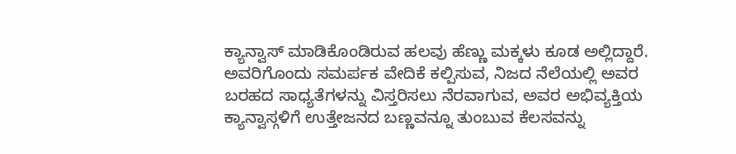ಕ್ಯಾನ್ವಾಸ್ ಮಾಡಿಕೊಂಡಿರುವ ಹಲವು ಹೆಣ್ಣು ಮಕ್ಕಳು ಕೂಡ ಅಲ್ಲಿದ್ದಾರೆ. ಅವರಿಗೊಂದು ಸಮರ್ಪಕ ವೇದಿಕೆ ಕಲ್ಪಿಸುವ, ನಿಜದ ನೆಲೆಯಲ್ಲಿ ಅವರ ಬರಹದ ಸಾಧ್ಯತೆಗಳನ್ನು ವಿಸ್ತರಿಸಲು ನೆರವಾಗುವ, ಅವರ ಅಭಿವ್ಯಕ್ತಿಯ ಕ್ಯಾನ್ವಾಸ್ಗಳಿಗೆ ಉತ್ತೇಜನದ ಬಣ್ಣವನ್ನೂ ತುಂಬುವ ಕೆಲಸವನ್ನು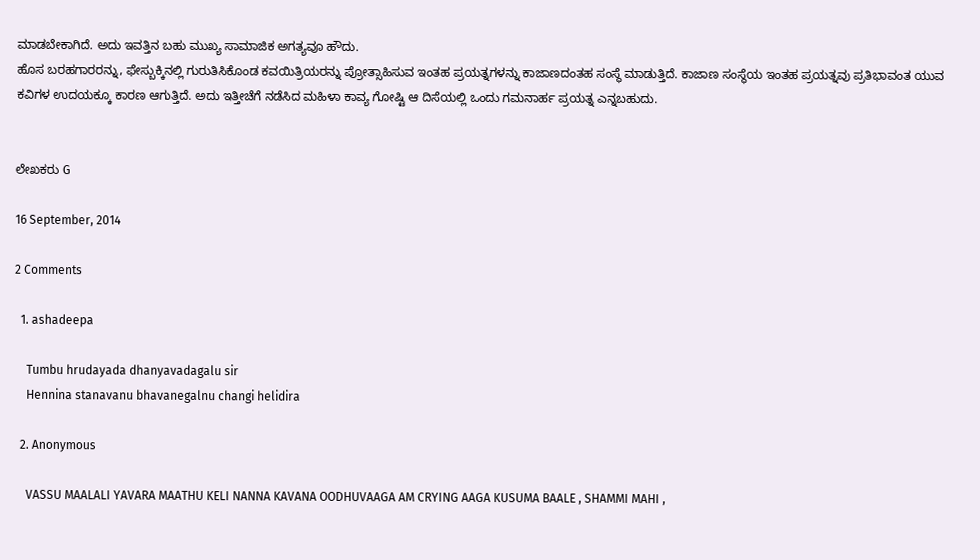ಮಾಡಬೇಕಾಗಿದೆ. ಅದು ಇವತ್ತಿನ ಬಹು ಮುಖ್ಯ ಸಾಮಾಜಿಕ ಅಗತ್ಯವೂ ಹೌದು.
ಹೊಸ ಬರಹಗಾರರನ್ನು, ಫೇಸ್ಬುಕ್ಕಿನಲ್ಲಿ ಗುರುತಿಸಿಕೊಂಡ ಕವಯಿತ್ರಿಯರನ್ನು ಪ್ರೋತ್ಸಾಹಿಸುವ ಇಂತಹ ಪ್ರಯತ್ನಗಳನ್ನು ಕಾಜಾಣದಂತಹ ಸಂಸ್ಥೆ ಮಾಡುತ್ತಿದೆ. ಕಾಜಾಣ ಸಂಸ್ಥೆಯ ಇಂತಹ ಪ್ರಯತ್ನವು ಪ್ರತಿಭಾವಂತ ಯುವ ಕವಿಗಳ ಉದಯಕ್ಕೂ ಕಾರಣ ಆಗುತ್ತಿದೆ. ಅದು ಇತ್ತೀಚೆಗೆ ನಡೆಸಿದ ಮಹಿಳಾ ಕಾವ್ಯ ಗೋಷ್ಟಿ ಆ ದಿಸೆಯಲ್ಲಿ ಒಂದು ಗಮನಾರ್ಹ ಪ್ರಯತ್ನ ಎನ್ನಬಹುದು.


ಲೇಖಕರು G

16 September, 2014

2 Comments

  1. ashadeepa

    Tumbu hrudayada dhanyavadagalu sir
    Hennina stanavanu bhavanegalnu changi helidira

  2. Anonymous

    VASSU MAALALI YAVARA MAATHU KELI NANNA KAVANA OODHUVAAGA AM CRYING AAGA KUSUMA BAALE , SHAMMI MAHI ,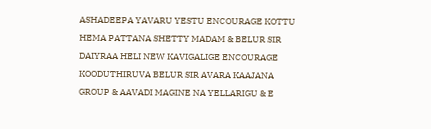ASHADEEPA YAVARU YESTU ENCOURAGE KOTTU HEMA PATTANA SHETTY MADAM & BELUR SIR DAIYRAA HELI NEW KAVIGALIGE ENCOURAGE KOODUTHIRUVA BELUR SIR AVARA KAAJANA GROUP & AAVADI MAGINE NA YELLARIGU & E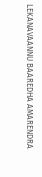LEKANAVAANNU BAAREDHA AMARENDRA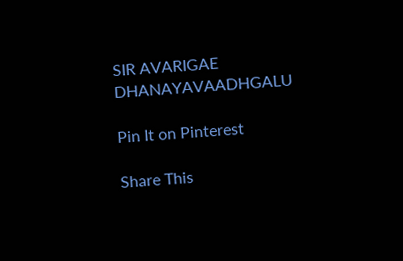SIR AVARIGAE DHANAYAVAADHGALU

Pin It on Pinterest

Share This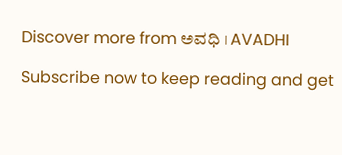Discover more from ಅವಧಿ । AVADHI

Subscribe now to keep reading and get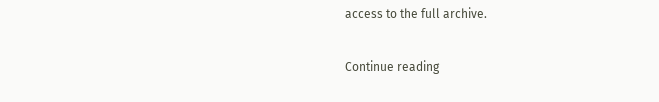access to the full archive.

Continue reading